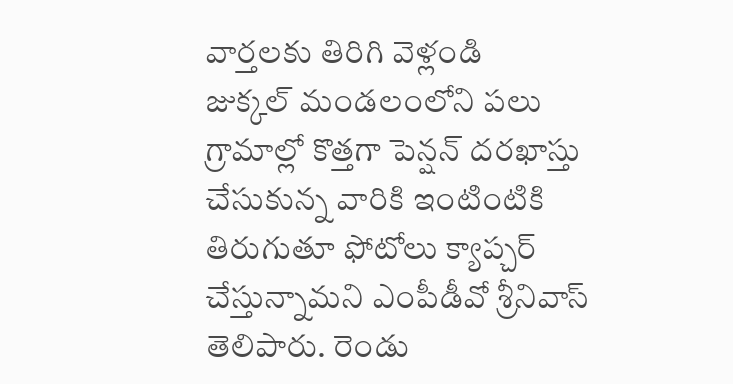వార్తలకు తిరిగి వెళ్లండి
జుక్కల్ మండలంలోని పలు గ్రామాల్లో కొత్తగా పెన్షన్ దరఖాస్తు చేసుకున్న వారికి ఇంటింటికి తిరుగుతూ ఫోటోలు క్యాప్చర్ చేస్తున్నామని ఎంపీడీవో శ్రీనివాస్ తెలిపారు. రెండు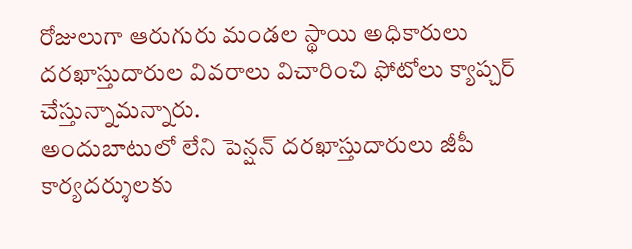రోజులుగా ఆరుగురు మండల స్థాయి అధికారులు దరఖాస్తుదారుల వివరాలు విచారించి ఫోటోలు క్యాప్చర్ చేస్తున్నామన్నారు.
అందుబాటులో లేని పెన్షన్ దరఖాస్తుదారులు జీపీ కార్యదర్శులకు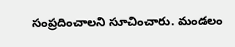సంప్రదించాలని సూచించారు. మండలం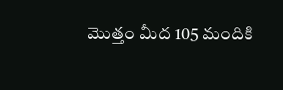మొత్తం మీద 105 మందికి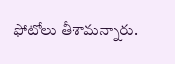ఫోటోలు తీశామన్నారు.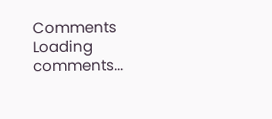Comments
Loading comments...